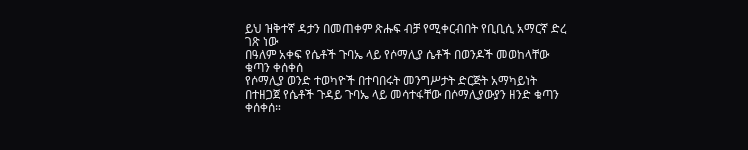ይህ ዝቅተኛ ዳታን በመጠቀም ጽሑፍ ብቻ የሚቀርብበት የቢቢሲ አማርኛ ድረ ገጽ ነው
በዓለም አቀፍ የሴቶች ጉባኤ ላይ የሶማሊያ ሴቶች በወንዶች መወከላቸው ቁጣን ቀሰቀሰ
የሶማሊያ ወንድ ተወካዮች በተባበሩት መንግሥታት ድርጅት አማካይነት በተዘጋጀ የሴቶች ጉዳይ ጉባኤ ላይ መሳተፋቸው በሶማሊያውያን ዘንድ ቁጣን ቀሰቀሰ።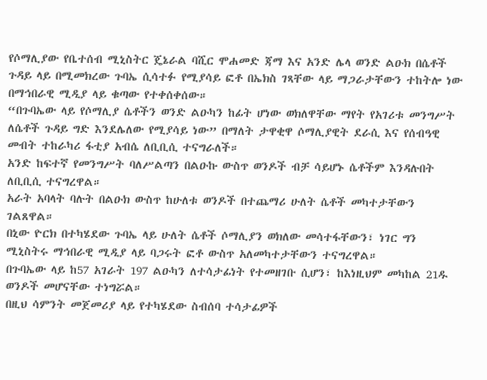የሶማሊያው የቤተሰብ ሚኒስትር ጄኔራል ባሺር ሞሐመድ ጃማ እና አንድ ሌላ ወንድ ልዑክ በሴቶች ጉዳይ ላይ በሚመክረው ጉባኤ ሲሳተፉ የሚያሳይ ፎቶ በኤክስ ገጻቸው ላይ ማጋራታቸውን ተከትሎ ነው በማኅበራዊ ሚዲያ ላይ ቁጣው የተቀሰቀሰው።
“በጉባኤው ላይ የሶማሊያ ሴቶችን ወንድ ልዑካን ከፊት ሆነው ወክለዋቸው ማየት የአገሪቱ መንግሥት ለሴቶች ጉዳይ ግድ እንደሌለው የሚያሳይ ነው” በማለት ታዋቂዋ ሶማሊያዊት ደራሲ እና የሰብዓዊ መብት ተከራካሪ ፋቲያ አብሴ ለቢቢሲ ተናግራለች።
አንድ ከፍተኛ የመንግሥት ባለሥልጣን በልዑኩ ውስጥ ወንዶች ብቻ ሳይሆኑ ሴቶችም እንዳሉበት ለቢቢሲ ተናግረዋል።
አራት አባላት ባሉት በልዑክ ውስጥ ከሁለቱ ወንዶች በተጨማሪ ሁለት ሴቶች መካተታቸውን ገልጸዋል።
በኒው ዮርክ በተካሄደው ጉባኤ ላይ ሁለት ሴቶች ሶማሊያን ወክለው መሳተፋቸውን፣ ነገር ግን ሚኒስትሩ ማኅበራዊ ሚዲያ ላይ ባጋሩት ፎቶ ውስጥ አለመካተታቸውን ተናግረዋል።
በጉባኤው ላይ ከ57 አገራት 197 ልዑካን ለተሳታፊነት የተመዘገቡ ሲሆን፣ ከእነዚህም መካከል 21ዱ ወንዶች መሆናቸው ተነግሯል።
በዚህ ሳምንት መጀመሪያ ላይ የተካሄደው ስብሰባ ተሳታፊዎች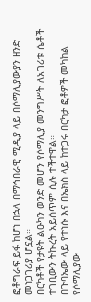ፎቶግራፍ ይፋ ከሆነ በኋላ በማኅበራዊ ሚዲያ ላይ በሶማሊያውያን ዘንድ መነጋገሪያ ሆኗል።
በርካቶች የታዩት ልዑካን ወንድ መሆን የሶማሊያ መንግሥት ለአገሪቱ ሴቶች ተገቢውን ትኩረት አይሰጥም ሲሉ ተችተዋል።
በጉባኤው ላይ የተነሱ እና በኤክስ ላይ ከተጋሩ በርካታ ፎቶዎች መካከል የሶማሊያው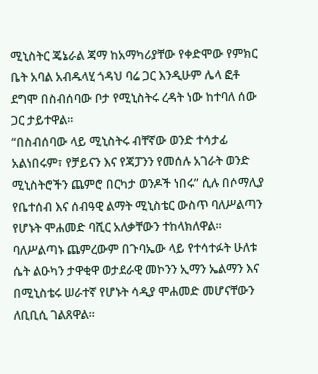ሚኒስትር ጄኔራል ጃማ ከአማካሪያቸው የቀድሞው የምክር ቤት አባል አብዱላሂ ጎዳህ ባሬ ጋር እንዲሁም ሌላ ፎቶ ደግሞ በስብሰባው ቦታ የሚኒስትሩ ረዳት ነው ከተባለ ሰው ጋር ታይተዋል።
“በስብሰባው ላይ ሚኒስትሩ ብቸኛው ወንድ ተሳታፊ አልነበሩም፣ የቻይናን እና የጃፓንን የመሰሉ አገራት ወንድ ሚኒስትሮችን ጨምሮ በርካታ ወንዶች ነበሩ” ሲሉ በሶማሊያ የቤተሰብ እና ሰብዓዊ ልማት ሚኒስቴር ውስጥ ባለሥልጣን የሆኑት ሞሐመድ ባሺር አለቃቸውን ተከላክለዋል።
ባለሥልጣኑ ጨምረውም በጉባኤው ላይ የተሳተፉት ሁለቱ ሴት ልዑካን ታዋቂዋ ወታደራዊ መኮንን ኢማን ኤልማን እና በሚኒስቴሩ ሠራተኛ የሆኑት ሳዲያ ሞሐመድ መሆናቸውን ለቢቢሲ ገልጸዋል።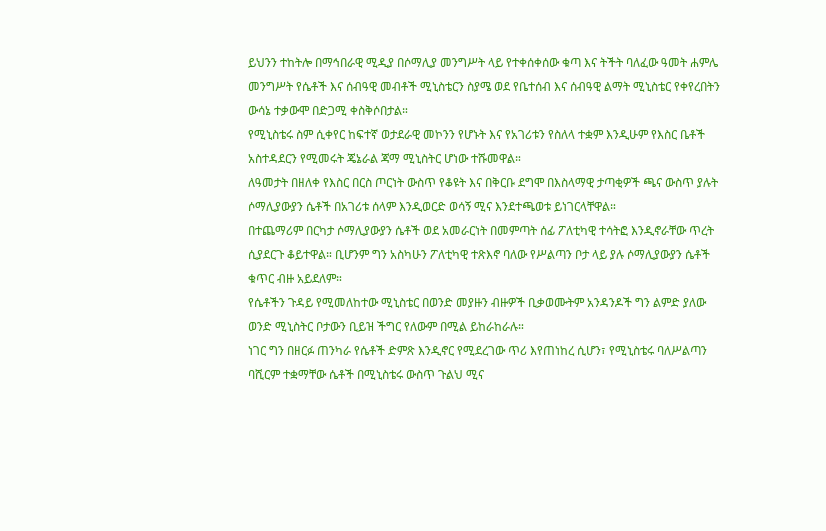ይህንን ተከትሎ በማኅበራዊ ሚዲያ በሶማሊያ መንግሥት ላይ የተቀሰቀሰው ቁጣ እና ትችት ባለፈው ዓመት ሐምሌ መንግሥት የሴቶች እና ሰብዓዊ መብቶች ሚኒስቴርን ስያሜ ወደ የቤተሰብ እና ሰብዓዊ ልማት ሚኒስቴር የቀየረበትን ውሳኔ ተቃውሞ በድጋሚ ቀስቅሶበታል።
የሚኒስቴሩ ስም ሲቀየር ከፍተኛ ወታደራዊ መኮንን የሆኑት እና የአገሪቱን የስለላ ተቋም እንዲሁም የእስር ቤቶች አስተዳደርን የሚመሩት ጄኔራል ጃማ ሚኒስትር ሆነው ተሹመዋል።
ለዓመታት በዘለቀ የእስር በርስ ጦርነት ውስጥ የቆዩት እና በቅርቡ ደግሞ በእስላማዊ ታጣቂዎች ጫና ውስጥ ያሉት ሶማሊያውያን ሴቶች በአገሪቱ ሰላም እንዲወርድ ወሳኝ ሚና እንደተጫወቱ ይነገርላቸዋል።
በተጨማሪም በርካታ ሶማሊያውያን ሴቶች ወደ አመራርነት በመምጣት ሰፊ ፖለቲካዊ ተሳትፎ እንዲኖራቸው ጥረት ሲያደርጉ ቆይተዋል። ቢሆንም ግን አስካሁን ፖለቲካዊ ተጽእኖ ባለው የሥልጣን ቦታ ላይ ያሉ ሶማሊያውያን ሴቶች ቁጥር ብዙ አይደለም።
የሴቶችን ጉዳይ የሚመለከተው ሚኒስቴር በወንድ መያዙን ብዙዎች ቢቃወሙትም አንዳንዶች ግን ልምድ ያለው ወንድ ሚኒስትር ቦታውን ቢይዝ ችግር የለውም በሚል ይከራከራሉ።
ነገር ግን በዘርፉ ጠንካራ የሴቶች ድምጽ እንዲኖር የሚደረገው ጥሪ እየጠነከረ ሲሆን፣ የሚኒስቴሩ ባለሥልጣን ባሺርም ተቋማቸው ሴቶች በሚኒስቴሩ ውስጥ ጉልህ ሚና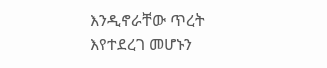እንዲኖራቸው ጥረት እየተደረገ መሆኑን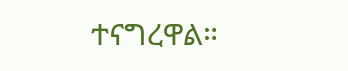ተናግረዋል።